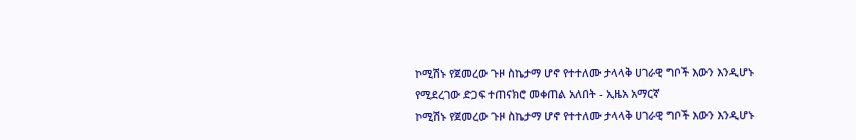ኮሚሽኑ የጀመረው ጉዞ ስኬታማ ሆኖ የተተለሙ ታላላቅ ሀገራዊ ግቦች እውን እንዲሆኑ የሚደረገው ድጋፍ ተጠናክሮ መቀጠል አለበት - ኢዜአ አማርኛ
ኮሚሽኑ የጀመረው ጉዞ ስኬታማ ሆኖ የተተለሙ ታላላቅ ሀገራዊ ግቦች እውን እንዲሆኑ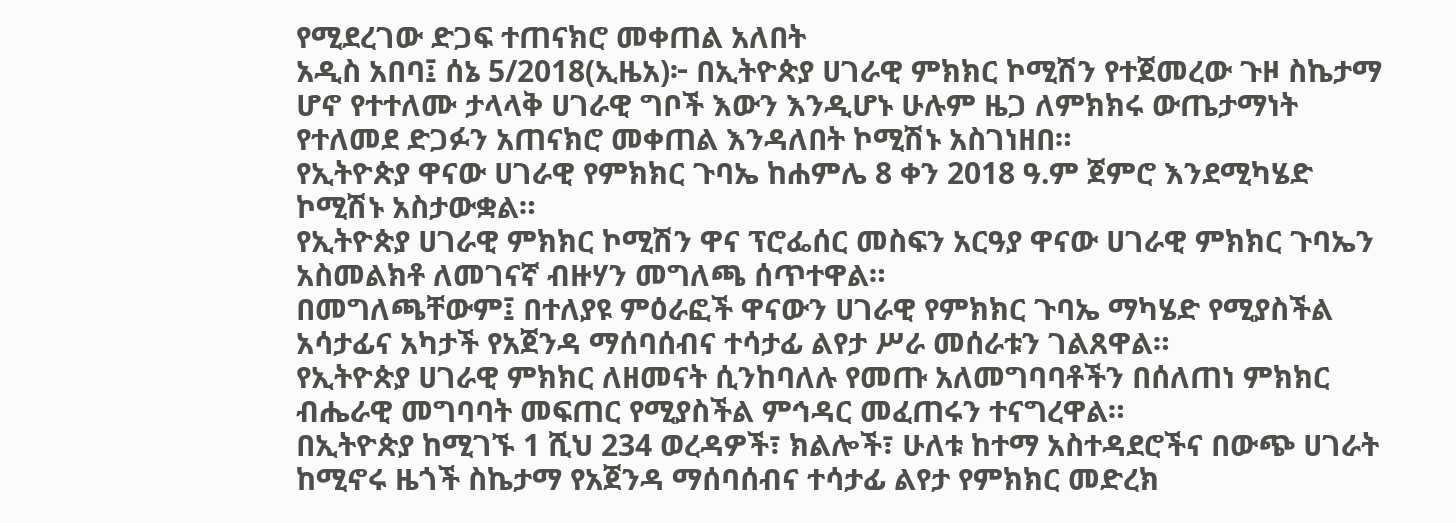የሚደረገው ድጋፍ ተጠናክሮ መቀጠል አለበት
አዲስ አበባ፤ ሰኔ 5/2018(ኢዜአ)፦ በኢትዮጵያ ሀገራዊ ምክክር ኮሚሽን የተጀመረው ጉዞ ስኬታማ ሆኖ የተተለሙ ታላላቅ ሀገራዊ ግቦች እውን እንዲሆኑ ሁሉም ዜጋ ለምክክሩ ውጤታማነት የተለመደ ድጋፉን አጠናክሮ መቀጠል እንዳለበት ኮሚሽኑ አስገነዘበ።
የኢትዮጵያ ዋናው ሀገራዊ የምክክር ጉባኤ ከሐምሌ 8 ቀን 2018 ዓ.ም ጀምሮ እንደሚካሄድ ኮሚሽኑ አስታውቋል።
የኢትዮጵያ ሀገራዊ ምክክር ኮሚሽን ዋና ፕሮፌሰር መስፍን አርዓያ ዋናው ሀገራዊ ምክክር ጉባኤን አስመልክቶ ለመገናኛ ብዙሃን መግለጫ ሰጥተዋል።
በመግለጫቸውም፤ በተለያዩ ምዕራፎች ዋናውን ሀገራዊ የምክክር ጉባኤ ማካሄድ የሚያስችል አሳታፊና አካታች የአጀንዳ ማሰባሰብና ተሳታፊ ልየታ ሥራ መሰራቱን ገልጸዋል።
የኢትዮጵያ ሀገራዊ ምክክር ለዘመናት ሲንከባለሉ የመጡ አለመግባባቶችን በሰለጠነ ምክክር ብሔራዊ መግባባት መፍጠር የሚያስችል ምኅዳር መፈጠሩን ተናግረዋል።
በኢትዮጵያ ከሚገኙ 1 ሺህ 234 ወረዳዎች፣ ክልሎች፣ ሁለቱ ከተማ አስተዳደሮችና በውጭ ሀገራት ከሚኖሩ ዜጎች ስኬታማ የአጀንዳ ማሰባሰብና ተሳታፊ ልየታ የምክክር መድረክ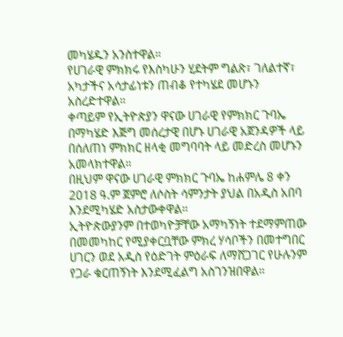መካሄዱን አንስተዋል።
የሀገራዊ ምክክሩ የእስካሁን ሂደትም ግልጽ፣ ገለልተኛ፣ አካታችና አሳታፊነቱን ጠብቆ የተካሄደ መሆኑን አስረድተዋል።
ቀጣይም የኢትዮጵያን ዋናው ሀገራዊ የምክክር ጉባኤ በማካሄድ እጅግ መሰረታዊ በሆኑ ሀገራዊ አጀንዳዎች ላይ በሰለጠነ ምክክር ዘላቂ መግባባት ላይ መድረስ መሆኑን አመላክተዋል።
በዚህም ዋናው ሀገራዊ ምክክር ጉባኤ ከሐምሌ 8 ቀን 2018 ዓ.ም ጀምሮ ለሶስት ሳምንታት ያህል በአዲስ አበባ እንደሚካሄድ አስታውቀዋል።
ኢትዮጵውያንም በተወካዮቻቸው አማካኝነት ተደማምጠው በመመካከር የሚያቀርቧቸው ምክረ ሃሳቦችን በመተግበር ሀገርን ወደ አዲስ የዕድገት ምዕራፍ ለማሸጋገር የሁሉንም የጋራ ቁርጠኝነት እንደሚፈልግ አስገንዝበዋል።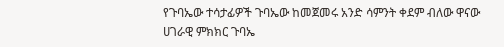የጉባኤው ተሳታፊዎች ጉባኤው ከመጀመሩ አንድ ሳምንት ቀደም ብለው ዋናው ሀገራዊ ምክክር ጉባኤ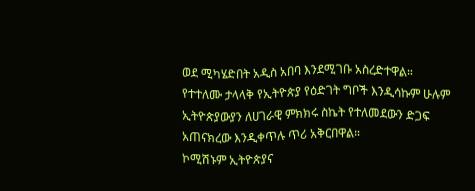ወደ ሚካሄድበት አዲስ አበባ እንደሚገቡ አስረድተዋል።
የተተለሙ ታላላቅ የኢትዮጵያ የዕድገት ግቦች እንዲሳኩም ሁሉም ኢትዮጵያውያን ለሀገራዊ ምክክሩ ስኬት የተለመደውን ድጋፍ አጠናክረው እንዲቀጥሉ ጥሪ አቅርበዋል።
ኮሚሽኑም ኢትዮጵያና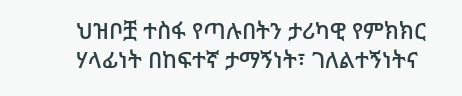ህዝቦቿ ተስፋ የጣሉበትን ታሪካዊ የምክክር ሃላፊነት በከፍተኛ ታማኝነት፣ ገለልተኝነትና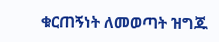ቁርጠኝነት ለመወጣት ዝግጁ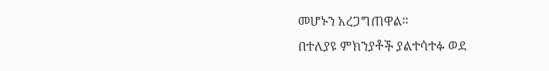መሆኑን አረጋግጠዋል።
በተለያዩ ምክንያቶች ያልተሳተፉ ወደ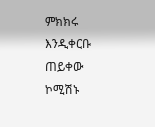ምክክሩ እንዲቀርቡ ጠይቀው ኮሚሽኑ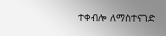ተቀብሎ ለማስተናገድ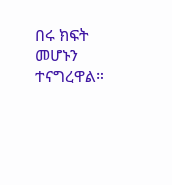በሩ ክፍት መሆኑን ተናግረዋል።